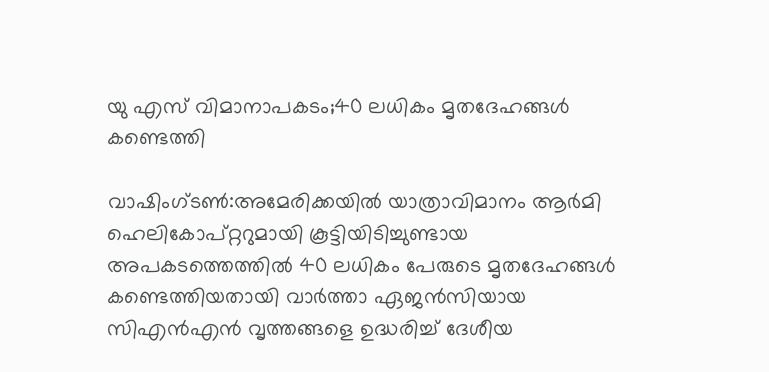യു എസ് വിമാനാപകടം;40 ലധികം മൃതദേഹങ്ങള്‍ കണ്ടെത്തി

വാഷിംഗ്ടണ്‍:അമേരിക്കയില്‍ യാത്രാവിമാനം ആര്‍മി ഹെലികോപ്റ്ററുമായി കൂട്ടിയിടിച്ചുണ്ടായ അപകടത്തെത്തില്‍ 40 ലധികം പേരുടെ മൃതദേഹങ്ങള്‍ കണ്ടെത്തിയതായി വാര്‍ത്താ ഏജന്‍സിയായ സിഎന്‍എന്‍ വൃത്തങ്ങളെ ഉദ്ധരിച്ച് ദേശീയ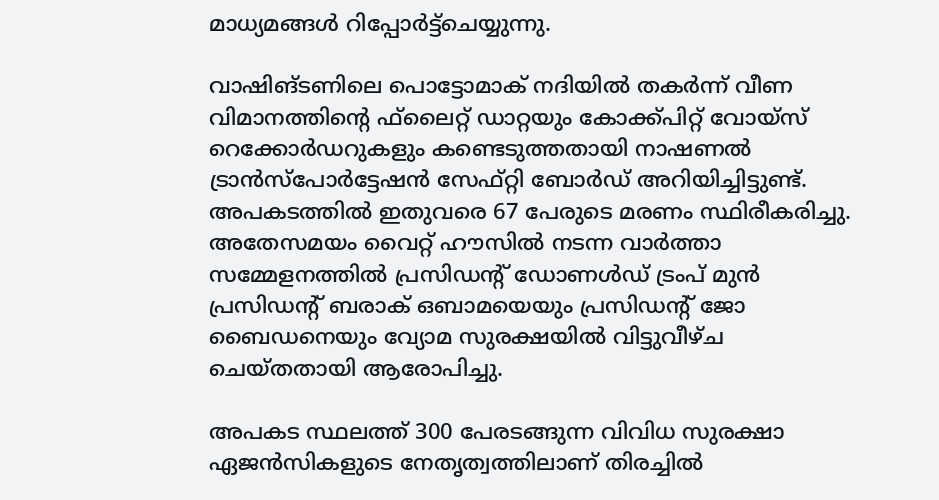മാധ്യമങ്ങള്‍ റിപ്പോര്‍ട്ട്‌ചെയ്യുന്നു.

വാഷിങ്ടണിലെ പൊട്ടോമാക് നദിയില്‍ തകര്‍ന്ന് വീണ വിമാനത്തിന്റെ ഫ്‌ലൈറ്റ് ഡാറ്റയും കോക്ക്പിറ്റ് വോയ്സ് റെക്കോര്‍ഡറുകളും കണ്ടെടുത്തതായി നാഷണല്‍ ട്രാന്‍സ്പോര്‍ട്ടേഷന്‍ സേഫ്റ്റി ബോര്‍ഡ് അറിയിച്ചിട്ടുണ്ട്. അപകടത്തില്‍ ഇതുവരെ 67 പേരുടെ മരണം സ്ഥിരീകരിച്ചു. അതേസമയം വൈറ്റ് ഹൗസില്‍ നടന്ന വാര്‍ത്താ സമ്മേളനത്തില്‍ പ്രസിഡന്റ് ഡോണള്‍ഡ് ട്രംപ് മുന്‍ പ്രസിഡന്റ് ബരാക് ഒബാമയെയും പ്രസിഡന്റ് ജോ ബൈഡനെയും വ്യോമ സുരക്ഷയില്‍ വിട്ടുവീഴ്ച ചെയ്തതായി ആരോപിച്ചു.

അപകട സ്ഥലത്ത് 300 പേരടങ്ങുന്ന വിവിധ സുരക്ഷാ ഏജന്‍സികളുടെ നേതൃത്വത്തിലാണ് തിരച്ചില്‍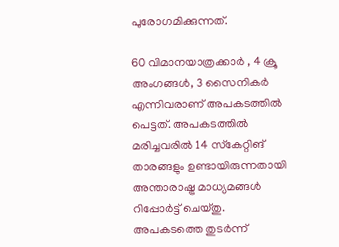പുരോഗമിക്കുന്നത്.

60 വിമാനയാത്രക്കാര്‍ , 4 ക്രൂ അംഗങ്ങള്‍, 3 സൈനികര്‍ എന്നിവരാണ് അപകടത്തില്‍ പെട്ടത്. അപകടത്തില്‍ മരിച്ചവരില്‍ 14 സ്‌കേറ്റിങ് താരങ്ങളും ഉണ്ടായിരുന്നതായി അന്താരാഷ്ട്ര മാധ്യമങ്ങള്‍ റിപ്പോര്‍ട്ട് ചെയ്തു.
അപകടത്തെ തുടര്‍ന്ന്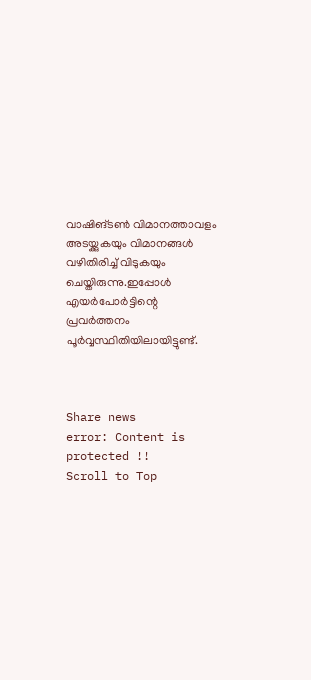വാഷിങ്ടണ്‍ വിമാനത്താവളം അടയ്ക്കുകയും വിമാനങ്ങള്‍ വഴിതിരിച്ച് വിടുകയും ചെയ്തിരുന്നു.ഇപ്പോള്‍ എയര്‍പോര്‍ട്ടിന്റെ പ്രവര്‍ത്തനം പൂര്‍വ്വസ്ഥിതിയിലായിട്ടുണ്ട്.



Share news
error: Content is protected !!
Scroll to Top